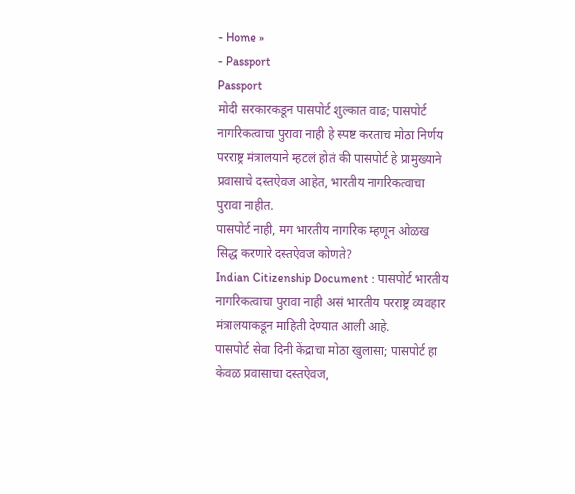- Home »
- Passport
Passport
मोदी सरकारकडून पासपोर्ट शुल्कात वाढ; पासपोर्ट नागरिकत्वाचा पुरावा नाही हे स्पष्ट करताच मोठा निर्णय
परराष्ट्र मंत्रालयाने म्हटलं होतं की पासपोर्ट हे प्रामुख्याने प्रवासाचे दस्तऐवज आहेत, भारतीय नागरिकत्वाचा पुरावा नाहीत.
पासपोर्ट नाही, मग भारतीय नागरिक म्हणून ओळख सिद्ध करणारे दस्तऐवज कोणते?
Indian Citizenship Document : पासपोर्ट भारतीय नागरिकत्वाचा पुरावा नाही असं भारतीय परराष्ट्र व्यवहार मंत्रालयाकडून माहिती देण्यात आली आहे.
पासपोर्ट सेवा दिनी केंद्राचा मोठा खुलासा; पासपोर्ट हा केवळ प्रवासाचा दस्तऐवज,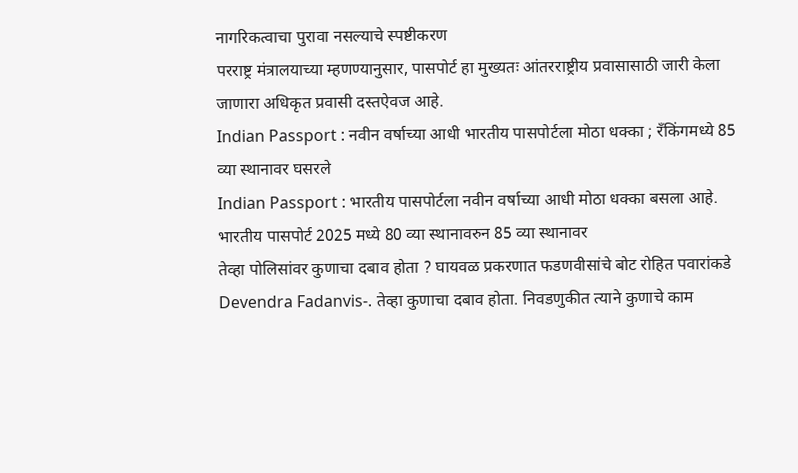नागरिकत्वाचा पुरावा नसल्याचे स्पष्टीकरण
परराष्ट्र मंत्रालयाच्या म्हणण्यानुसार, पासपोर्ट हा मुख्यतः आंतरराष्ट्रीय प्रवासासाठी जारी केला जाणारा अधिकृत प्रवासी दस्तऐवज आहे.
Indian Passport : नवीन वर्षाच्या आधी भारतीय पासपोर्टला मोठा धक्का ; रँकिंगमध्ये 85 व्या स्थानावर घसरले
Indian Passport : भारतीय पासपोर्टला नवीन वर्षाच्या आधी मोठा धक्का बसला आहे. भारतीय पासपोर्ट 2025 मध्ये 80 व्या स्थानावरुन 85 व्या स्थानावर
तेव्हा पोलिसांवर कुणाचा दबाव होता ? घायवळ प्रकरणात फडणवीसांचे बोट रोहित पवारांकडे
Devendra Fadanvis-. तेव्हा कुणाचा दबाव होता. निवडणुकीत त्याने कुणाचे काम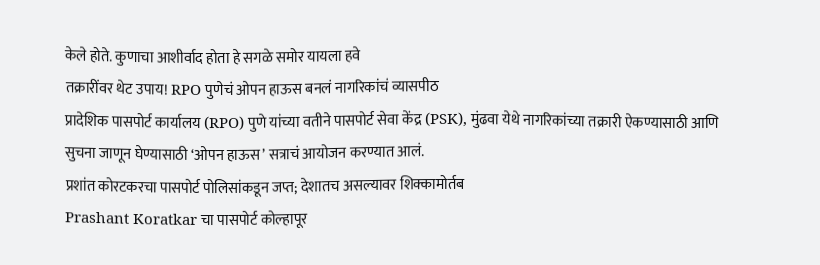केले होते. कुणाचा आशीर्वाद होता हे सगळे समोर यायला हवे
तक्रारींवर थेट उपाय! RPO पुणेचं ओपन हाऊस बनलं नागरिकांचं व्यासपीठ
प्रादेशिक पासपोर्ट कार्यालय (RPO) पुणे यांच्या वतीने पासपोर्ट सेवा केंद्र (PSK), मुंढवा येथे नागरिकांच्या तक्रारी ऐकण्यासाठी आणि सुचना जाणून घेण्यासाठी ‘ओपन हाऊस’ सत्राचं आयोजन करण्यात आलं.
प्रशांत कोरटकरचा पासपोर्ट पोलिसांकडून जप्त; देशातच असल्यावर शिक्कामोर्तब
Prashant Koratkar चा पासपोर्ट कोल्हापूर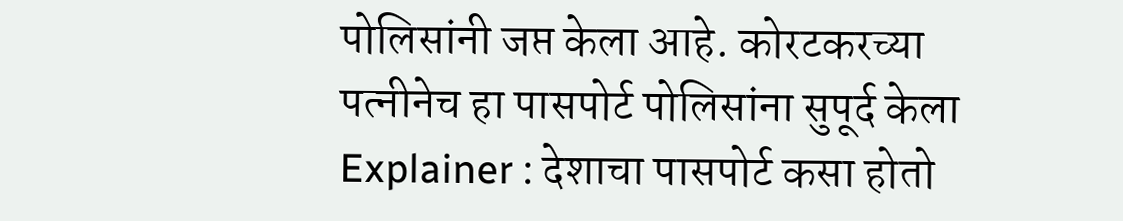पोलिसांनी जप्त केला आहे. कोरटकरच्या पत्नीनेच हा पासपोर्ट पोलिसांना सुपूर्द केला
Explainer : देशाचा पासपोर्ट कसा होतो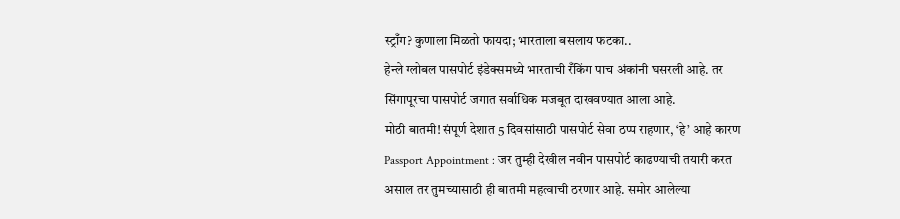स्ट्राँग? कुणाला मिळतो फायदा; भारताला बसलाय फटका..
हेन्ले ग्लोबल पासपोर्ट इंडेक्समध्ये भारताची रँकिंग पाच अंकांनी घसरली आहे. तर सिंगापूरचा पासपोर्ट जगात सर्वाधिक मजबूत दाखवण्यात आला आहे.
मोठी बातमी! संपूर्ण देशात 5 दिवसांसाठी पासपोर्ट सेवा ठप्प राहणार, ‘हे’ आहे कारण
Passport Appointment : जर तुम्ही देखील नवीन पासपोर्ट काढण्याची तयारी करत असाल तर तुमच्यासाठी ही बातमी महत्वाची ठरणार आहे. समोर आलेल्या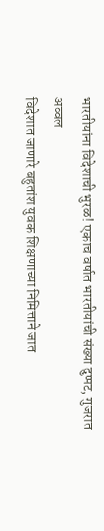भारतीयांना विदेशाची भुरळ! एकाच वर्षात भारतीयांची संख्या दुप्पट, गुजरात अव्वल
विदेशात जाणारे बहुतांश युवक शिक्षणाच्या निमित्ताने जात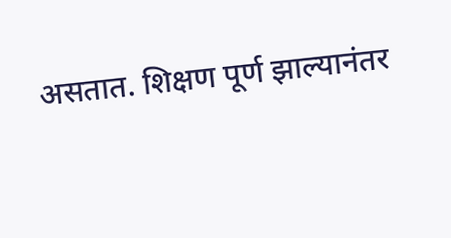असतात. शिक्षण पूर्ण झाल्यानंतर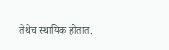तेथेच स्थायिक होतात.